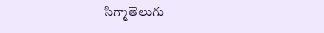సిగ్మాతెలుగు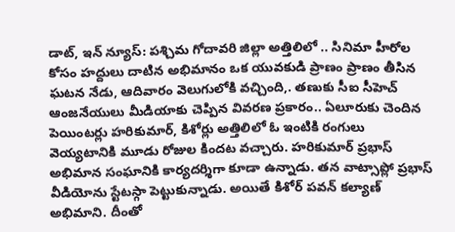డాట్, ఇన్ న్యూస్: పశ్చిమ గోదావరి జిల్లా అత్తిలిలో .. సినిమా హీరోల కోసం హద్దులు దాటిన అభిమానం ఒక యువకుడి ప్రాణం ప్రాణం తీసిన ఘటన నేడు, ఆదివారం వెలుగులోకి వచ్చింది,. తణుకు సీఐ సీహెచ్ ఆంజనేయులు మీడియాకు చెప్పిన వివరణ ప్రకారం.. ఏలూరుకు చెందిన పెయింటర్లు హరికుమార్, కిశోర్లు అత్తిలిలో ఓ ఇంటికి రంగులు వెయ్యటానికి మూడు రోజుల కిందట వచ్చారు. హరికుమార్ ప్రభాస్ అభిమాన సంఘానికి కార్యదర్శిగా కూడా ఉన్నాడు. తన వాట్సాప్లో ప్రభాస్ వీడియోను స్టేటస్గా పెట్టుకున్నాడు. అయితే కిశోర్ పవన్ కల్యాణ్ అభిమాని. దీంతో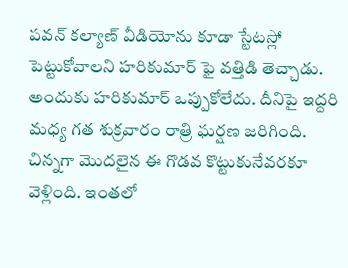పవన్ కల్యాణ్ వీడియోను కూడా స్టేటస్లో పెట్టుకోవాలని హరికుమార్ ఫై వత్తిడి తెచ్చాడు. అందుకు హరికుమార్ ఒప్పుకోలేదు. దీనిపై ఇద్దరి మధ్య గత శుక్రవారం రాత్రి ఘర్షణ జరిగింది. చిన్నగా మొదలైన ఈ గొడవ కొట్టుకునేవరకూ వెళ్లింది. ఇంతలో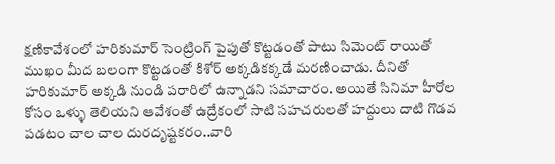క్షణికావేశంలో హరికుమార్ సెంట్రింగ్ పైపుతో కొట్టడంతో పాటు సిమెంట్ రాయితో ముఖం మీద బలంగా కొట్టడంతో కిశోర్ అక్కడికక్కడే మరణించాడు. దీనితో హరికుమార్ అక్కడి నుండి పరారిలో ఉన్నాడని సమాచారం. అయితే సినిమా హీరోల కోసం ఒళ్ళు తెలియని ఆవేశంతో ఉద్రేకంలో సాటి సహచరులతో హద్దులు దాటి గొడవ పడటం చాల చాల దురదృష్టకరం..వారి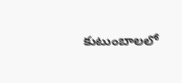కుటుంబాలలో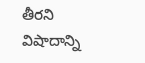తీరని విషాదాన్ని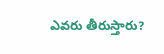ఎవరు తీరుస్తారు?